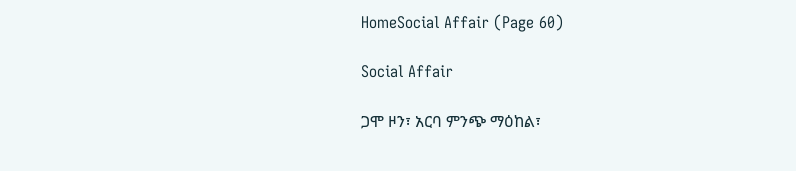HomeSocial Affair (Page 60)

Social Affair

ጋሞ ዞን፣ አርባ ምንጭ ማዕከል፣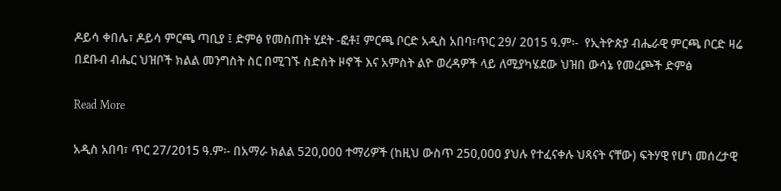ዶይሳ ቀበሌ፣ ዶይሳ ምርጫ ጣቢያ ፤ ድምፅ የመስጠት ሂደት -ፎቶ፤ ምርጫ ቦርድ አዲስ አበባ፣ጥር 29/ 2015 ዓ.ም፡-  የኢትዮጵያ ብሔራዊ ምርጫ ቦርድ ዛሬ በደቡብ ብሔር ህዝቦች ክልል መንግስት ስር በሚገኙ ስድስት ዞኖች እና አምስት ልዮ ወረዳዎች ላይ ለሚያካሄደው ህዝበ ውሳኔ የመረጮች ድምፅ

Read More

አዲስ አበባ፣ ጥር 27/2015 ዓ.ም፡- በአማራ ክልል 520,000 ተማሪዎች (ከዚህ ውስጥ 250,000 ያህሉ የተፈናቀሉ ህጻናት ናቸው) ፍትሃዊ የሆነ መሰረታዊ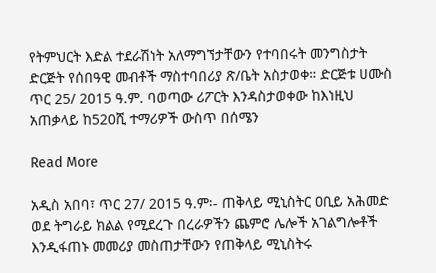የትምህርት እድል ተደራሽነት አለማግኘታቸውን የተባበሩት መንግስታት ድርጅት የሰበዓዊ መብቶች ማስተባበሪያ ጽ/ቤት አስታወቀ። ድርጅቱ ሀሙስ ጥር 25/ 2015 ዓ.ም. ባወጣው ሪፖርት እንዳስታወቀው ከእነዚህ አጠቃላይ ከ520ሺ ተማሪዎች ውስጥ በሰሜን

Read More

አዲስ አበባ፣ ጥር 27/ 2015 ዓ.ም፡- ጠቅላይ ሚኒስትር ዐቢይ አሕመድ ወደ ትግራይ ክልል የሚደረጉ በረራዎችን ጨምሮ ሌሎች አገልግሎቶች እንዲፋጠኑ መመሪያ መስጠታቸውን የጠቅላይ ሚኒስትሩ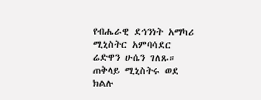የብሔራዊ ደኅንነት አማካሪ ሚኒስትር አምባሳደር ሬድዋን ሁሴን ገለጹ። ጠቅላይ ሚኒስትሩ ወደ ክልሉ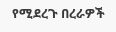የሚደረጉ በረራዎች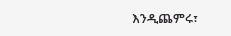እንዲጨምሩ፣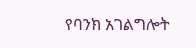የባንክ አገልግሎት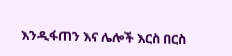እንዲፋጠን እና ሌሎች እርስ በርስ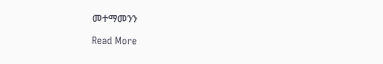መተማመንን

Read More